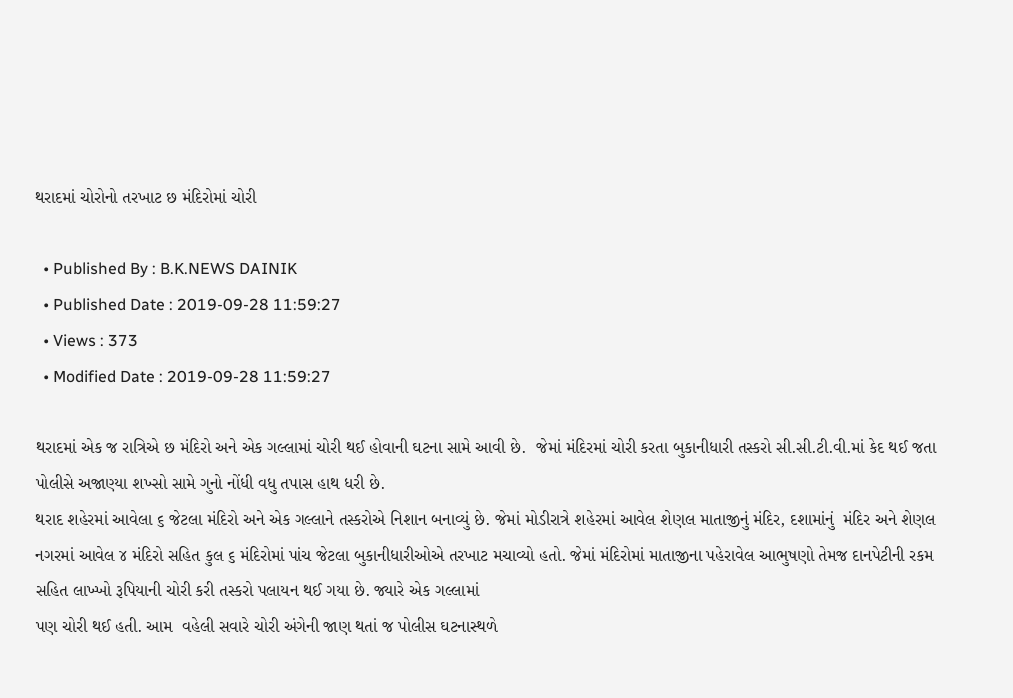થરાદમાં ચોરોનો તરખાટ છ મંદિરોમાં ચોરી

  • Published By : B.K.NEWS DAINIK
  • Published Date : 2019-09-28 11:59:27
  • Views : 373
  • Modified Date : 2019-09-28 11:59:27

થરાદમાં એક જ રાત્રિએ છ મંદિરો અને એક ગલ્લામાં ચોરી થઈ હોવાની ઘટના સામે આવી છે.  જેમાં મંદિરમાં ચોરી કરતા બુકાનીધારી તસ્કરો સી.સી.ટી.વી.માં કેદ થઈ જતા પોલીસે અજાણ્યા શખ્સો સામે ગુનો નોંધી વધુ તપાસ હાથ ધરી છે.
થરાદ શહેરમાં આવેલા ૬ જેટલા મંદિરો અને એક ગલ્લાને તસ્કરોએ નિશાન બનાવ્યું છે. જેમાં મોડીરાત્રે શહેરમાં આવેલ શેણલ માતાજીનું મંદિર, દશામાંનું  મંદિર અને શેણલ નગરમાં આવેલ ૪ મંદિરો સહિત કુલ ૬ મંદિરોમાં પાંચ જેટલા બુકાનીધારીઓએ તરખાટ મચાવ્યો હતો. જેમાં મંદિરોમાં માતાજીના પહેરાવેલ આભુષણો તેમજ દાનપેટીની રકમ સહિત લાખ્ખો રૂપિયાની ચોરી કરી તસ્કરો પલાયન થઈ ગયા છે. જ્યારે એક ગલ્લામાં
પણ ચોરી થઈ હતી. આમ  વહેલી સવારે ચોરી અંગેની જાણ થતાં જ પોલીસ ઘટનાસ્થળે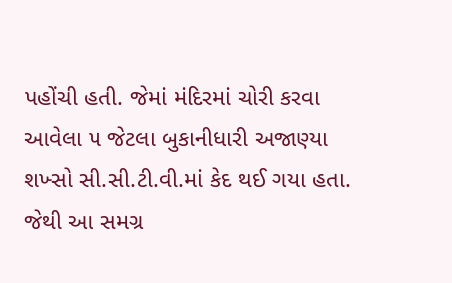પહોંચી હતી. જેમાં મંદિરમાં ચોરી કરવા આવેલા ૫ જેટલા બુકાનીધારી અજાણ્યા શખ્સો સી.સી.ટી.વી.માં કેદ થઈ ગયા હતા. જેથી આ સમગ્ર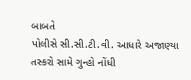બાબતે
પોલીસે સી.સી.ટી.વી. આધારે અજાણ્યા તસ્કરો સામે ગુન્હો નોંધી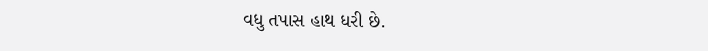વધુ તપાસ હાથ ધરી છે.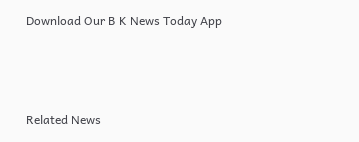Download Our B K News Today App



Related News